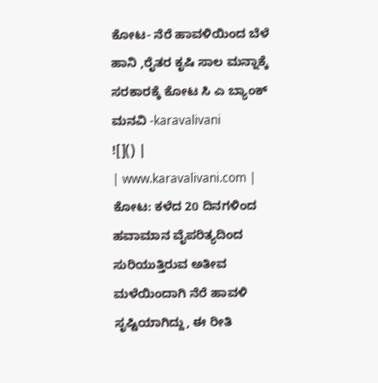ಕೋಟ- ನೆರೆ ಹಾವಳಿಯಿಂದ ಬೆಳೆ ಹಾನಿ ,ರೈತರ ಕೃಷಿ ಸಾಲ ಮನ್ನಾಕ್ಕೆ ಸರಕಾರಕ್ಕೆ ಕೋಟ ಸಿ ಎ ಬ್ಯಾಂಕ್ ಮನವಿ -karavalivani
![]() |
| www.karavalivani.com |
ಕೋಟ: ಕಳೆದ 20 ದಿನಗಳಿಂದ ಹವಾಮಾನ ವೈಪರಿತ್ಯದಿಂದ ಸುರಿಯುತ್ತಿರುವ ಅತೀವ ಮಳೆಯಿಂದಾಗಿ ನೆರೆ ಹಾವಳಿ ಸೃಷ್ಟಿಯಾಗಿದ್ದು, ಈ ರೀತಿ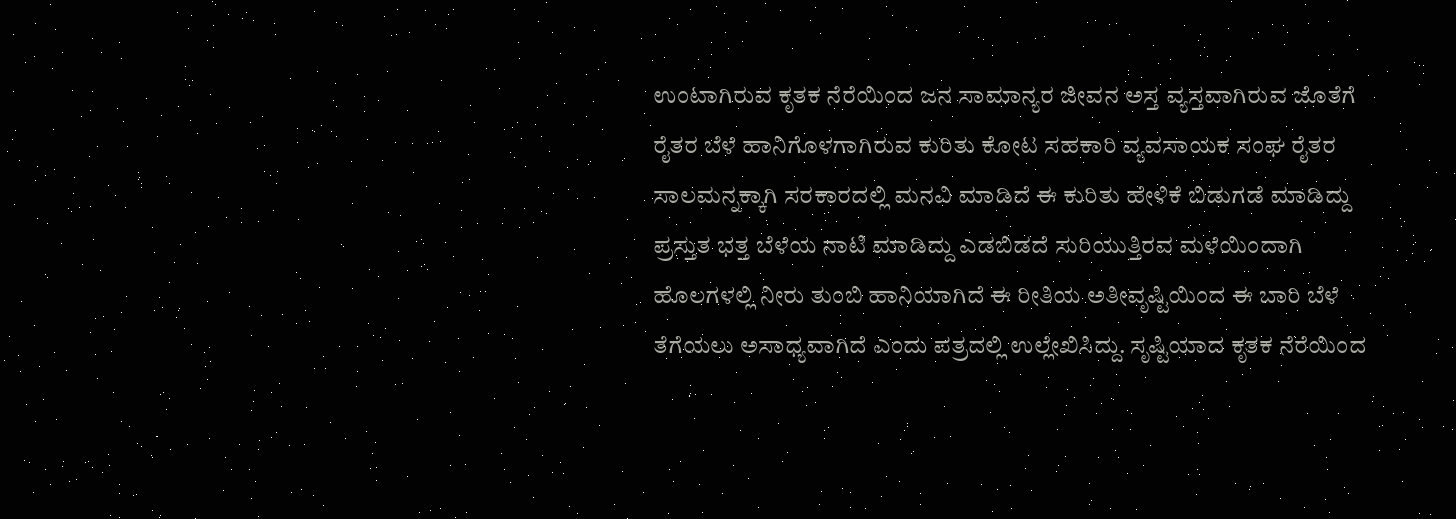ಉಂಟಾಗಿರುವ ಕೃತಕ ನೆರೆಯಿಂದ ಜನ ಸಾಮಾನ್ಯರ ಜೀವನ ಅಸ್ತ ವ್ಯಸ್ತವಾಗಿರುವ ಜೊತೆಗೆ ರೈತರ ಬೆಳೆ ಹಾನಿಗೊಳಗಾಗಿರುವ ಕುರಿತು ಕೋಟ ಸಹಕಾರಿ ವ್ಯವಸಾಯಕ ಸಂಘ ರೈತರ ಸಾಲಮನ್ನಕ್ಕಾಗಿ ಸರಕಾರದಲ್ಲಿ ಮನವಿ ಮಾಡಿದೆ ಈ ಕುರಿತು ಹೇಳಿಕೆ ಬಿಡುಗಡೆ ಮಾಡಿದ್ದು ಪ್ರಸ್ತುತ ಭತ್ತ ಬೆಳೆಯ ನಾಟಿ ಮಾಡಿದ್ದು ಎಡಬಿಡದೆ ಸುರಿಯುತ್ತಿರವ ಮಳೆಯಿಂದಾಗಿ ಹೊಲಗಳಲ್ಲಿ ನೀರು ತುಂಬಿ ಹಾನಿಯಾಗಿದೆ ಈ ರೀತಿಯ ಅತೀವೃಷ್ಟಿಯಿಂದ ಈ ಬಾರಿ ಬೆಳೆ ತೆಗೆಯಲು ಅಸಾಧ್ಯವಾಗಿದೆ ಎಂದು ಪತ್ರದಲ್ಲಿ ಉಲ್ಲೇಖಿಸಿದ್ದು. ಸೃಷ್ಟಿಯಾದ ಕೃತಕ ನೆರೆಯಿಂದ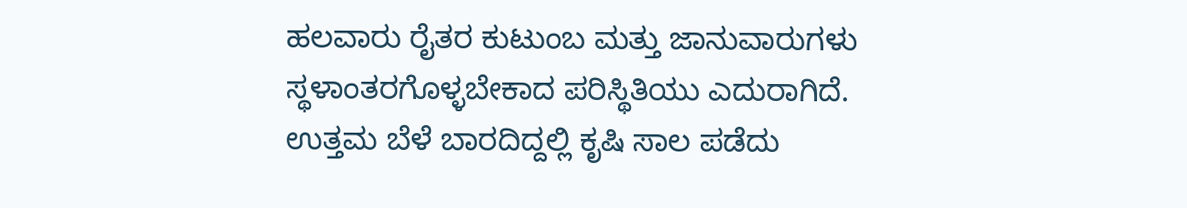ಹಲವಾರು ರೈತರ ಕುಟುಂಬ ಮತ್ತು ಜಾನುವಾರುಗಳು ಸ್ಥಳಾಂತರಗೊಳ್ಳಬೇಕಾದ ಪರಿಸ್ಥಿತಿಯು ಎದುರಾಗಿದೆ.
ಉತ್ತಮ ಬೆಳೆ ಬಾರದಿದ್ದಲ್ಲಿ ಕೃಷಿ ಸಾಲ ಪಡೆದು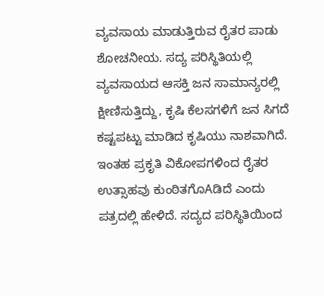ವ್ಯವಸಾಯ ಮಾಡುತ್ತಿರುವ ರೈತರ ಪಾಡು ಶೋಚನೀಯ. ಸದ್ಯ ಪರಿಸ್ಥಿತಿಯಲ್ಲಿ ವ್ಯವಸಾಯದ ಆಸಕ್ತಿ ಜನ ಸಾಮಾನ್ಯರಲ್ಲಿ ಕ್ಷೀಣಿಸುತ್ತಿದ್ದು, ಕೃಷಿ ಕೆಲಸಗಳಿಗೆ ಜನ ಸಿಗದೆ ಕಷ್ಟಪಟ್ಟು ಮಾಡಿದ ಕೃಷಿಯು ನಾಶವಾಗಿದೆ. ಇಂತಹ ಪ್ರಕೃತಿ ವಿಕೋಪಗಳಿಂದ ರೈತರ ಉತ್ಸಾಹವು ಕುಂಠಿತಗೊAಡಿದೆ ಎಂದು ಪತ್ರದಲ್ಲಿ ಹೇಳಿದೆ. ಸದ್ಯದ ಪರಿಸ್ಥಿತಿಯಿಂದ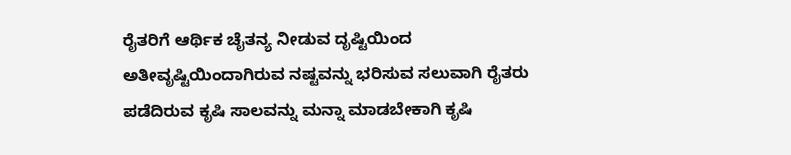ರೈತರಿಗೆ ಆರ್ಥಿಕ ಚೈತನ್ಯ ನೀಡುವ ದೃಷ್ಟಿಯಿಂದ ಅತೀವೃಷ್ಟಿಯಿಂದಾಗಿರುವ ನಷ್ಟವನ್ನು ಭರಿಸುವ ಸಲುವಾಗಿ ರೈತರು ಪಡೆದಿರುವ ಕೃಷಿ ಸಾಲವನ್ನು ಮನ್ನಾ ಮಾಡಬೇಕಾಗಿ ಕೃಷಿ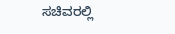ಸಚಿವರಲ್ಲಿ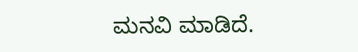ಮನವಿ ಮಾಡಿದೆ.